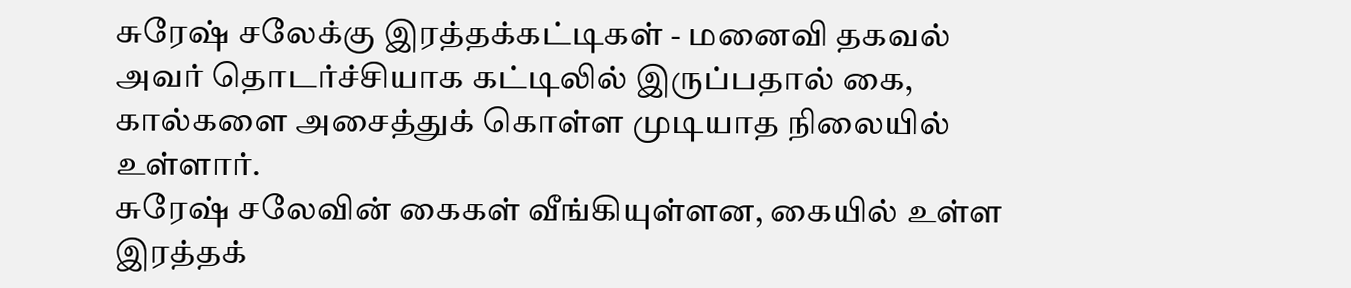சுரேஷ் சலேக்கு இரத்தக்கட்டிகள் - மனைவி தகவல்
அவர் தொடர்ச்சியாக கட்டிலில் இருப்பதால் கை, கால்களை அசைத்துக் கொள்ள முடியாத நிலையில் உள்ளார்.
சுரேஷ் சலேவின் கைகள் வீங்கியுள்ளன, கையில் உள்ள இரத்தக்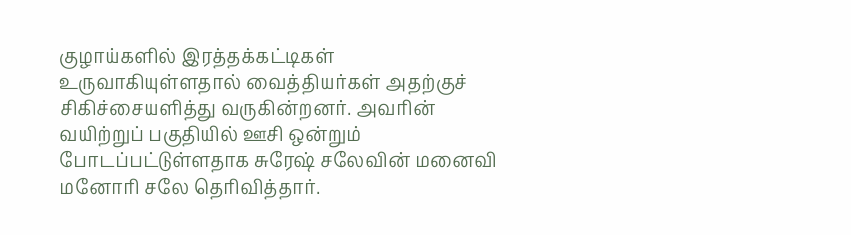குழாய்களில் இரத்தக்கட்டிகள் உருவாகியுள்ளதால் வைத்தியர்கள் அதற்குச் சிகிச்சையளித்து வருகின்றனர். அவரின் வயிற்றுப் பகுதியில் ஊசி ஒன்றும் போடப்பட்டுள்ளதாக சுரேஷ் சலேவின் மனைவி மனோரி சலே தெரிவித்தார்.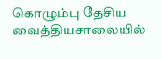கொழும்பு தேசிய வைத்தியசாலையில்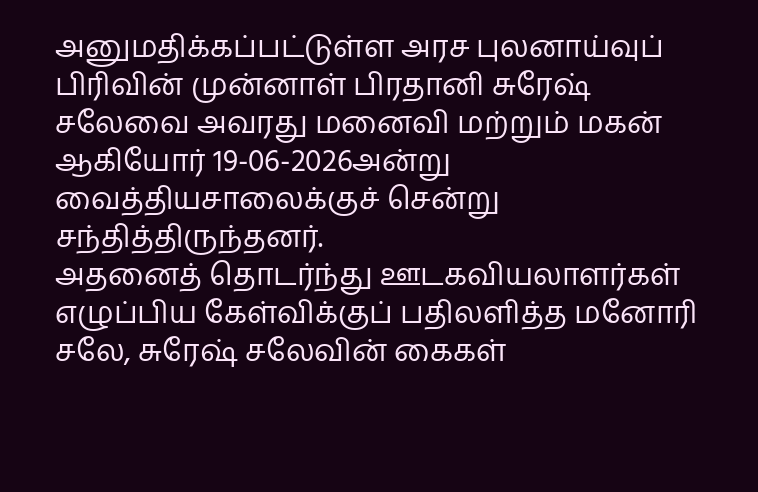அனுமதிக்கப்பட்டுள்ள அரச புலனாய்வுப் பிரிவின் முன்னாள் பிரதானி சுரேஷ் சலேவை அவரது மனைவி மற்றும் மகன் ஆகியோர் 19-06-2026அன்று வைத்தியசாலைக்குச் சென்று சந்தித்திருந்தனர்.
அதனைத் தொடர்ந்து ஊடகவியலாளர்கள் எழுப்பிய கேள்விக்குப் பதிலளித்த மனோரி சலே, சுரேஷ் சலேவின் கைகள்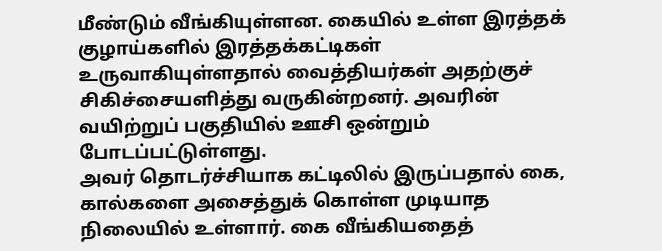மீண்டும் வீங்கியுள்ளன. கையில் உள்ள இரத்தக் குழாய்களில் இரத்தக்கட்டிகள் உருவாகியுள்ளதால் வைத்தியர்கள் அதற்குச் சிகிச்சையளித்து வருகின்றனர். அவரின் வயிற்றுப் பகுதியில் ஊசி ஒன்றும் போடப்பட்டுள்ளது.
அவர் தொடர்ச்சியாக கட்டிலில் இருப்பதால் கை, கால்களை அசைத்துக் கொள்ள முடியாத நிலையில் உள்ளார். கை வீங்கியதைத்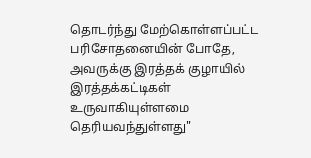தொடர்ந்து மேற்கொள்ளப்பட்ட பரிசோதனையின் போதே, அவருக்கு இரத்தக் குழாயில் இரத்தக்கட்டிகள் உருவாகியுள்ளமை தெரியவந்துள்ளது"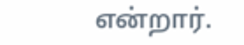என்றார்.